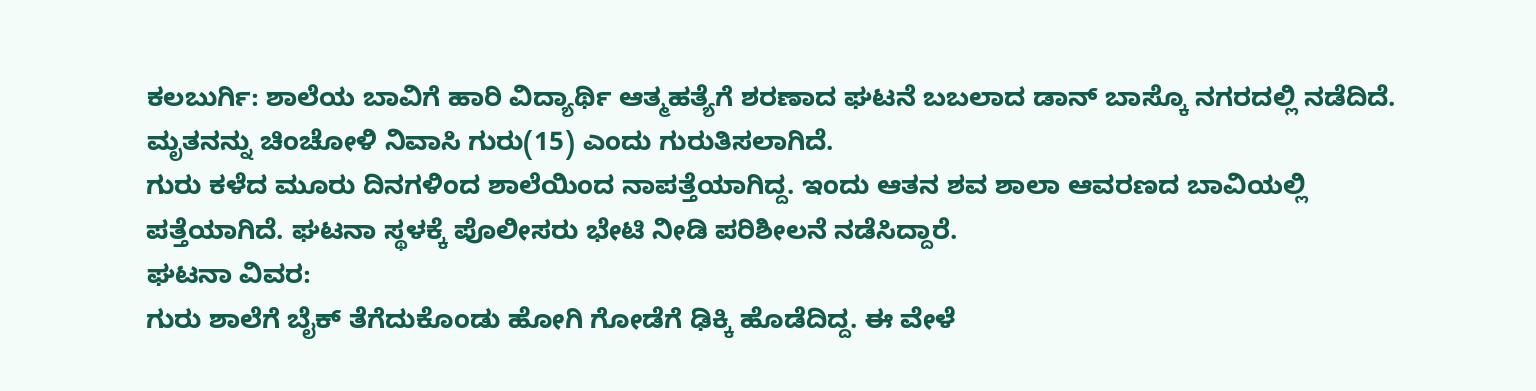ಕಲಬುರ್ಗಿ: ಶಾಲೆಯ ಬಾವಿಗೆ ಹಾರಿ ವಿದ್ಯಾರ್ಥಿ ಆತ್ಮಹತ್ಯೆಗೆ ಶರಣಾದ ಘಟನೆ ಬಬಲಾದ ಡಾನ್ ಬಾಸ್ಕೊ ನಗರದಲ್ಲಿ ನಡೆದಿದೆ.
ಮೃತನನ್ನು ಚಿಂಚೋಳಿ ನಿವಾಸಿ ಗುರು(15) ಎಂದು ಗುರುತಿಸಲಾಗಿದೆ.
ಗುರು ಕಳೆದ ಮೂರು ದಿನಗಳಿಂದ ಶಾಲೆಯಿಂದ ನಾಪತ್ತೆಯಾಗಿದ್ದ. ಇಂದು ಆತನ ಶವ ಶಾಲಾ ಆವರಣದ ಬಾವಿಯಲ್ಲಿ ಪತ್ತೆಯಾಗಿದೆ. ಘಟನಾ ಸ್ಥಳಕ್ಕೆ ಪೊಲೀಸರು ಭೇಟಿ ನೀಡಿ ಪರಿಶೀಲನೆ ನಡೆಸಿದ್ದಾರೆ.
ಘಟನಾ ವಿವರ:
ಗುರು ಶಾಲೆಗೆ ಬೈಕ್ ತೆಗೆದುಕೊಂಡು ಹೋಗಿ ಗೋಡೆಗೆ ಢಿಕ್ಕಿ ಹೊಡೆದಿದ್ದ. ಈ ವೇಳೆ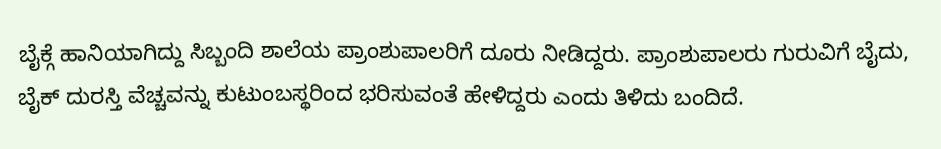ಬೈಕ್ಗೆ ಹಾನಿಯಾಗಿದ್ದು ಸಿಬ್ಬಂದಿ ಶಾಲೆಯ ಪ್ರಾಂಶುಪಾಲರಿಗೆ ದೂರು ನೀಡಿದ್ದರು. ಪ್ರಾಂಶುಪಾಲರು ಗುರುವಿಗೆ ಬೈದು, ಬೈಕ್ ದುರಸ್ತಿ ವೆಚ್ಚವನ್ನು ಕುಟುಂಬಸ್ಥರಿಂದ ಭರಿಸುವಂತೆ ಹೇಳಿದ್ದರು ಎಂದು ತಿಳಿದು ಬಂದಿದೆ.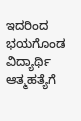ಇದರಿಂದ ಭಯಗೊಂಡ ವಿದ್ಯಾರ್ಥಿ ಆತ್ಮಹತ್ಯೆಗೆ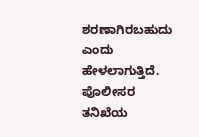ಶರಣಾಗಿರಬಹುದು ಎಂದು ಹೇಳಲಾಗುತ್ತಿದೆ. ಪೊಲೀಸರ ತನಿಖೆಯ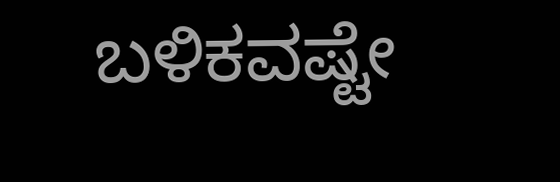ಬಳಿಕವಷ್ಟೇ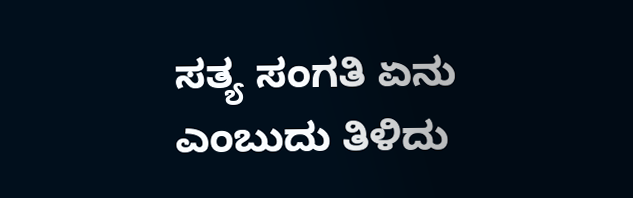ಸತ್ಯ ಸಂಗತಿ ಏನು ಎಂಬುದು ತಿಳಿದು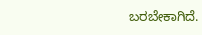ಬರಬೇಕಾಗಿದೆ.